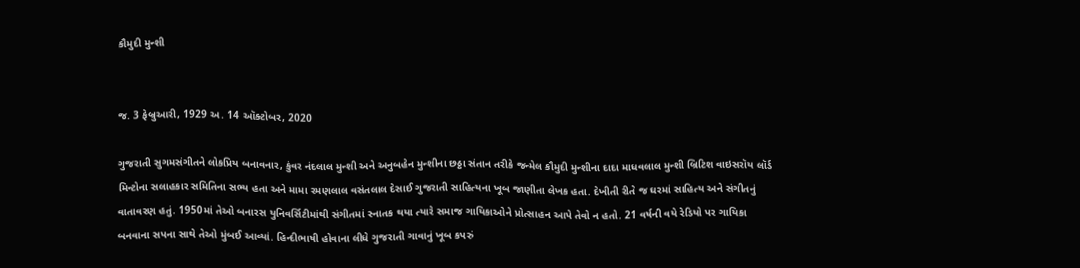કૌમુદી મુન્શી


જ. 3 ફેબ્રુઆરી, 1929 અ. 14 ઑક્ટોબર, 2020

ગુજરાતી સુગમસંગીતને લોકપ્રિય બનાવનાર, કુંવર નંદલાલ મુન્શી અને અનુબહેન મુન્શીના છઠ્ઠા સંતાન તરીકે જન્મેલ કૌમુદી મુન્શીના દાદા માધવલાલ મુન્શી બ્રિટિશ વાઇસરૉય લૉર્ડ મિન્ટોના સલાહકાર સમિતિના સભ્ય હતા અને મામા રમણલાલ વસંતલાલ દેસાઈ ગુજરાતી સાહિત્યના ખૂબ જાણીતા લેખક હતા. દેખીતી રીતે જ ઘરમાં સાહિત્ય અને સંગીતનું વાતાવરણ હતું. 1950માં તેઓ બનારસ યુનિવર્સિટીમાંથી સંગીતમાં સ્નાતક થયા ત્યારે સમાજ ગાયિકાઓને પ્રોત્સાહન આપે તેવો ન હતો. 21 વર્ષની વયે રેડિયો પર ગાયિકા બનવાના સપના સાથે તેઓ મુંબઈ આવ્યાં. હિન્દીભાષી હોવાના લીધે ગુજરાતી ગાવાનું ખૂબ કપરું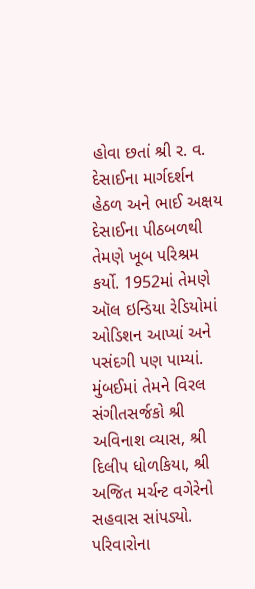હોવા છતાં શ્રી ર. વ. દેસાઈના માર્ગદર્શન હેઠળ અને ભાઈ અક્ષય દેસાઈના પીઠબળથી તેમણે ખૂબ પરિશ્રમ કર્યો. 1952માં તેમણે ઑલ ઇન્ડિયા રેડિયોમાં ઓડિશન આપ્યાં અને પસંદગી પણ પામ્યાં. મુંબઈમાં તેમને વિરલ સંગીતસર્જકો શ્રી અવિનાશ વ્યાસ, શ્રી દિલીપ ધોળકિયા, શ્રી અજિત મર્ચન્ટ વગેરેનો સહવાસ સાંપડ્યો. પરિવારોના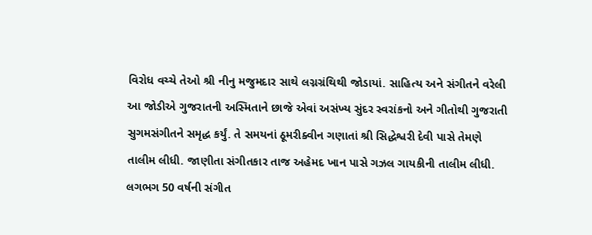વિરોધ વચ્ચે તેઓ શ્રી નીનુ મજુમદાર સાથે લગ્નગ્રંથિથી જોડાયાં. સાહિત્ય અને સંગીતને વરેલી આ જોડીએ ગુજરાતની અસ્મિતાને છાજે એવાં અસંખ્ય સુંદર સ્વરાંકનો અને ગીતોથી ગુજરાતી સુગમસંગીતને સમૃદ્ધ કર્યું. તે સમયનાં ઠૂમરીક્વીન ગણાતાં શ્રી સિદ્ધેશ્વરી દેવી પાસે તેમણે તાલીમ લીધી. જાણીતા સંગીતકાર તાજ અહેમદ ખાન પાસે ગઝલ ગાયકીની તાલીમ લીધી. લગભગ 50 વર્ષની સંગીત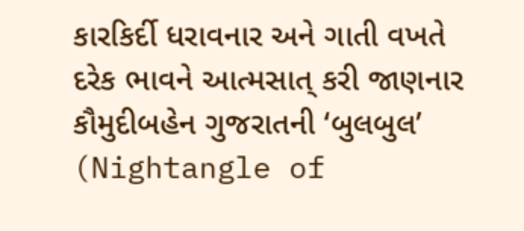કારકિર્દી ધરાવનાર અને ગાતી વખતે દરેક ભાવને આત્મસાત્ કરી જાણનાર કૌમુદીબહેન ગુજરાતની ‘બુલબુલ’ (Nightangle of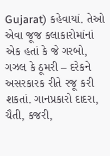Gujarat) કહેવાયાં. તેઓ એવા જૂજ કલાકારોમાંનાં એક હતાં કે જે ગરબો, ગઝલ કે ઠૂમરી – દરેકને અસરકારક રીતે રજૂ કરી શકતાં. ગાનપ્રકારો દાદરા, ચૈતી, કજરી,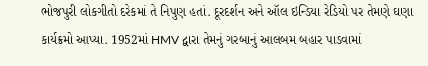ભોજપુરી લોકગીતો દરેકમાં તે નિપુણ હતાં. દૂરદર્શન અને ઑલ ઇન્ડિયા રેડિયો પર તેમણે ઘણા કાર્યક્રમો આપ્યા. 1952માં HMV દ્વારા તેમનું ગરબાનું આલબમ બહાર પાડવામાં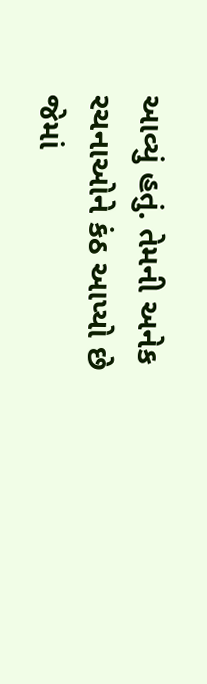આવ્યું હતું. તેમની અનેક રચનાઓને કંઠ આપ્યો છે જેમાં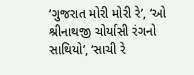‘ગુજરાત મોરી મોરી રે’, ‘ઓ શ્રીનાથજી ચોર્યાસી રંગનો સાથિયો’, ‘સાચી રે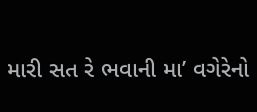મારી સત રે ભવાની મા’ વગેરેનો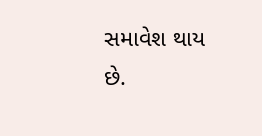સમાવેશ થાય છે.